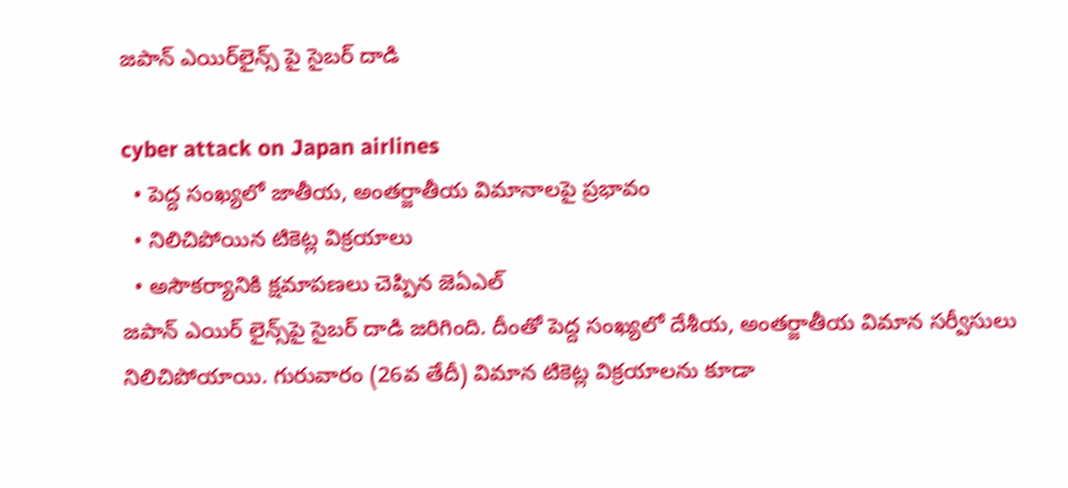జపాన్ ఎయిర్‌లైన్స్ పై సైబర్ దాడి

cyber attack on Japan airlines
  • పెద్ద సంఖ్యలో జాతీయ, అంతర్జాతీయ విమానాలపై ప్రభావం
  • నిలిచిపోయిన టికెట్ల విక్రయాలు
  • అసౌకర్యానికి క్షమాపణలు చెప్పిన జెఏఎల్
జపాన్ ఎయిర్ లైన్స్‌పై సైబర్ దాడి జరిగింది. దీంతో పెద్ద సంఖ్యలో దేశీయ, అంతర్జాతీయ విమాన సర్వీసులు నిలిచిపోయాయి. గురువారం (26వ తేదీ) విమాన టికెట్ల విక్రయాలను కూడా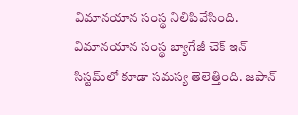విమానయాన సంస్థ నిలిపివేసింది. విమానయాన సంస్థ బ్యాగేజీ చెక్ ఇన్ సిస్టమ్‌లో కూడా సమస్య తెలెత్తింది. జపాన్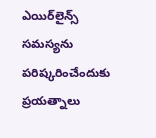ఎయిర్‌లైన్స్ సమస్యను పరిష్కరించేందుకు ప్రయత్నాలు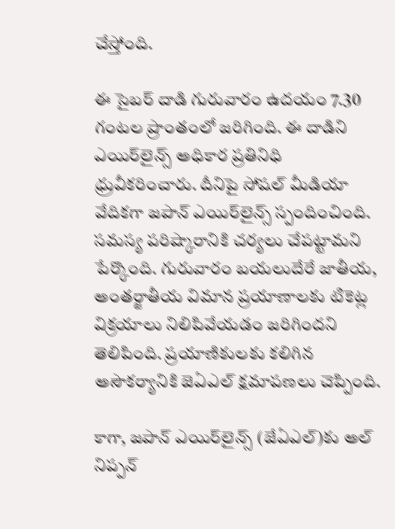చేస్తోంది.

ఈ సైబర్ దాడి గురువారం ఉదయం 7.30 గంటల ప్రాంతంలో జరిగింది. ఈ దాడిని ఎయిర్‌లైన్స్ అధికార ప్రతినిధి ధ్రువీకరించారు. దీనిపై సోషల్ మీడియా వేదికగా జపాన్ ఎయిర్‌లైన్స్ స్పందించింది. సమస్య పరిష్కారానికి చర్యలు చేపట్టామని పేర్కొంది. గురువారం బయలుదేరే జాతీయ, అంతర్జాతీయ విమాన ప్రయాణాలకు టికెట్ల విక్రయాలు నిలిపివేయడం జరిగిందని తెలిపింది. ప్రయాణికులకు కలిగిన అసౌకర్యానికి జెఏఎల్ క్షమాపణలు చెప్పింది.

కాగా, జపాన్ ఎయిర్‌లైన్స్ (జేఏఎల్)కు అల్ నిప్పన్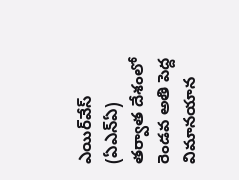ఎయిర్‌వేస్ (ఏఎన్ఏ) తర్వాత దేశంలో రెండవ అతి పెద్ద విమానయాన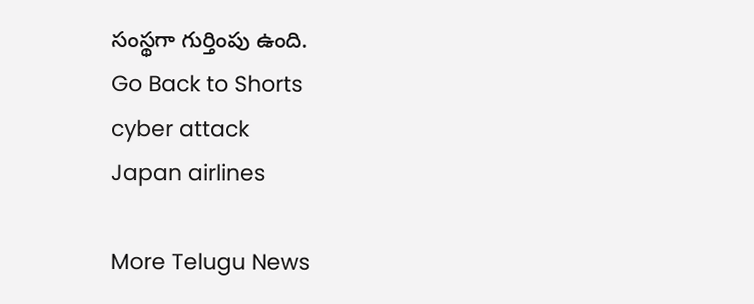సంస్థగా గుర్తింపు ఉంది.
Go Back to Shorts
cyber attack
Japan airlines

More Telugu News